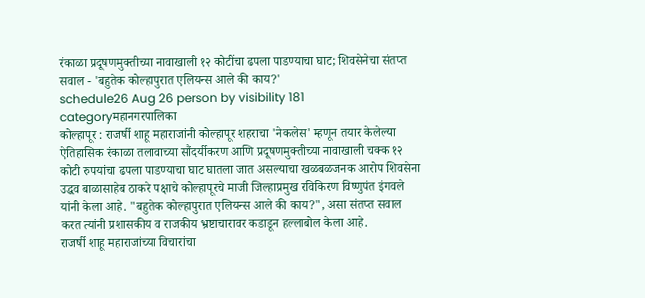रंकाळा प्रदूषणमुक्तीच्या नावाखाली १२ कोटींचा ढपला पाडण्याचा घाट; शिवसेनेचा संतप्त सवाल - 'बहुतेक कोल्हापुरात एलियन्स आले की काय?'
schedule26 Aug 26 person by visibility 181 categoryमहानगरपालिका
कोल्हापूर : राजर्षी शाहू महाराजांनी कोल्हापूर शहराचा 'नेकलेस' म्हणून तयार केलेल्या ऐतिहासिक रंकाळा तलावाच्या सौंदर्यीकरण आणि प्रदूषणमुक्तीच्या नावाखाली चक्क १२ कोटी रुपयांचा ढपला पाडण्याचा घाट घातला जात असल्याचा खळबळजनक आरोप शिवसेना उद्धव बाळासाहेब ठाकरे पक्षाचे कोल्हापूरचे माजी जिल्हाप्रमुख रविकिरण विष्णुपंत इंगवले यांनी केला आहे. "बहुतेक कोल्हापुरात एलियन्स आले की काय?", असा संतप्त सवाल करत त्यांनी प्रशासकीय व राजकीय भ्रष्टाचारावर कडाडून हल्लाबोल केला आहे.
राजर्षी शाहू महाराजांच्या विचारांचा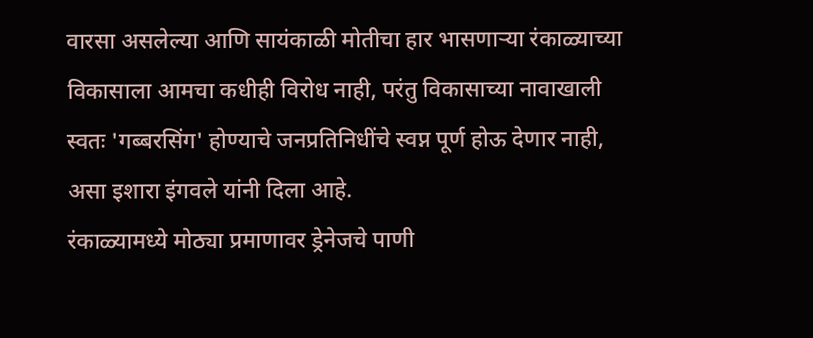वारसा असलेल्या आणि सायंकाळी मोतीचा हार भासणाऱ्या रंकाळ्याच्या विकासाला आमचा कधीही विरोध नाही, परंतु विकासाच्या नावाखाली स्वतः 'गब्बरसिंग' होण्याचे जनप्रतिनिधींचे स्वप्न पूर्ण होऊ देणार नाही, असा इशारा इंगवले यांनी दिला आहे.
रंकाळ्यामध्ये मोठ्या प्रमाणावर ड्रेनेजचे पाणी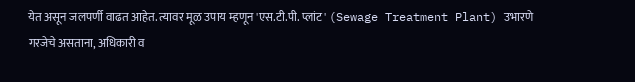येत असून जलपर्णी वाढत आहेत. त्यावर मूळ उपाय म्हणून 'एस.टी.पी. प्लांट' (Sewage Treatment Plant) उभारणे गरजेचे असताना, अधिकारी व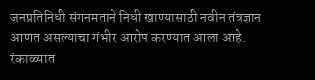जनप्रतिनिधी संगनमताने निधी खाण्यासाठी नवीन तंत्रज्ञान आणत असल्याचा गंभीर आरोप करण्यात आला आहे.
रंकाळ्यात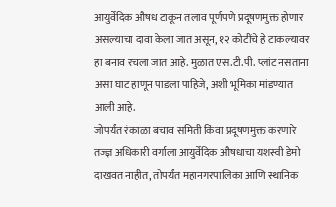आयुर्वेदिक औषध टाकून तलाव पूर्णपणे प्रदूषणमुक्त होणार असल्याचा दावा केला जात असून, १२ कोटींचे हे टाकल्यावर हा बनाव रचला जात आहे. मुळात एस.टी.पी. प्लांट नसताना असा घाट हाणून पाडला पाहिजे, अशी भूमिका मांडण्यात आली आहे.
जोपर्यंत रंकाळा बचाव समिती किंवा प्रदूषणमुक्त करणारे तज्ज्ञ अधिकारी वर्गाला आयुर्वेदिक औषधाचा यशस्वी डेमो दाखवत नाहीत, तोपर्यंत महानगरपालिका आणि स्थानिक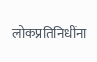लोकप्रतिनिधींना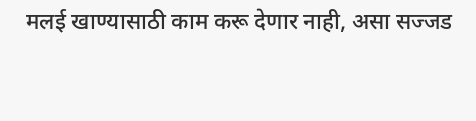मलई खाण्यासाठी काम करू देणार नाही, असा सज्जड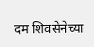दम शिवसेनेच्या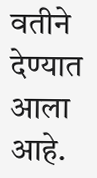वतीने देण्यात आला आहे.